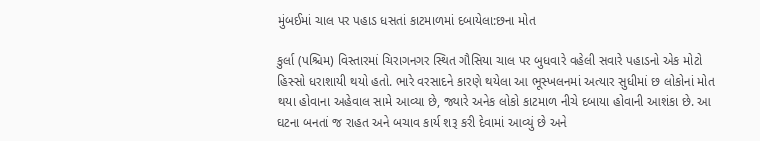મુંબઈમાં ચાલ પર પહાડ ધસતાં કાટમાળમાં દબાયેલા:છના મોત

કુર્લા (પશ્ચિમ) વિસ્તારમાં ચિરાગનગર સ્થિત ગૌસિયા ચાલ પર બુધવારે વહેલી સવારે પહાડનો એક મોટો હિસ્સો ધરાશાયી થયો હતો. ભારે વરસાદને કારણે થયેલા આ ભૂસ્ખલનમાં અત્યાર સુધીમાં છ લોકોનાં મોત થયા હોવાના અહેવાલ સામે આવ્યા છે, જ્યારે અનેક લોકો કાટમાળ નીચે દબાયા હોવાની આશંકા છે. આ ઘટના બનતાં જ રાહત અને બચાવ કાર્ય શરૂ કરી દેવામાં આવ્યું છે અને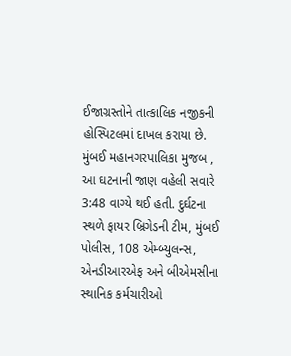ઈજાગ્રસ્તોને તાત્કાલિક નજીકની હોસ્પિટલમાં દાખલ કરાયા છે. મુંબઈ મહાનગરપાલિકા મુજબ , આ ઘટનાની જાણ વહેલી સવારે 3:48 વાગ્યે થઈ હતી. દુર્ઘટના સ્થળે ફાયર બ્રિગેડની ટીમ, મુંબઈ પોલીસ, 108 એમ્બ્યુલન્સ, એનડીઆરએફ અને બીએમસીના સ્થાનિક કર્મચારીઓ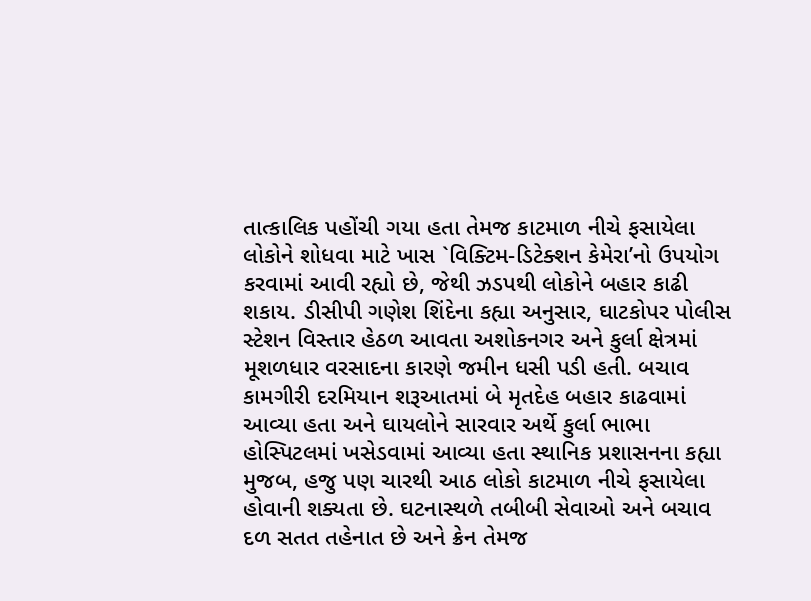તાત્કાલિક પહોંચી ગયા હતા તેમજ કાટમાળ નીચે ફસાયેલા લોકોને શોધવા માટે ખાસ `વિક્ટિમ-ડિટેક્શન કેમેરા’નો ઉપયોગ કરવામાં આવી રહ્યો છે, જેથી ઝડપથી લોકોને બહાર કાઢી શકાય. ડીસીપી ગણેશ શિંદેના કહ્યા અનુસાર, ઘાટકોપર પોલીસ સ્ટેશન વિસ્તાર હેઠળ આવતા અશોકનગર અને કુર્લા ક્ષેત્રમાં મૂશળધાર વરસાદના કારણે જમીન ધસી પડી હતી. બચાવ કામગીરી દરમિયાન શરૂઆતમાં બે મૃતદેહ બહાર કાઢવામાં આવ્યા હતા અને ઘાયલોને સારવાર અર્થે કુર્લા ભાભા હોસ્પિટલમાં ખસેડવામાં આવ્યા હતા સ્થાનિક પ્રશાસનના કહ્યા મુજબ, હજુ પણ ચારથી આઠ લોકો કાટમાળ નીચે ફસાયેલા હોવાની શક્યતા છે. ઘટનાસ્થળે તબીબી સેવાઓ અને બચાવ દળ સતત તહેનાત છે અને ક્રેન તેમજ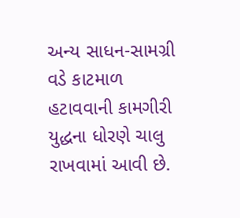અન્ય સાધન-સામગ્રી વડે કાટમાળ હટાવવાની કામગીરી યુદ્ધના ધોરણે ચાલુ રાખવામાં આવી છે.